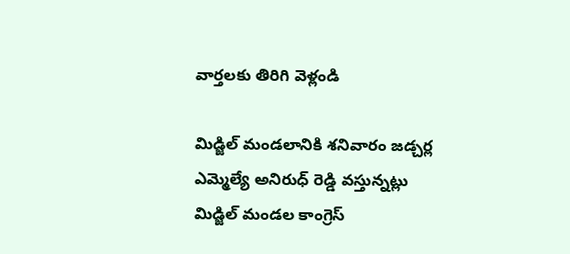వార్తలకు తిరిగి వెళ్లండి

మిడ్జిల్ మండలానికి శనివారం జడ్చర్ల ఎమ్మెల్యే అనిరుధ్ రెడ్డి వస్తున్నట్లు మిడ్జిల్ మండల కాంగ్రెస్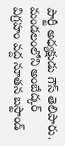పార్టీ అధ్యక్షుడు గౌస్ తెలిపారు. మండలంలోని అంబేద్కర్ విగ్రహం వద్ద నూతన బస్టాండ్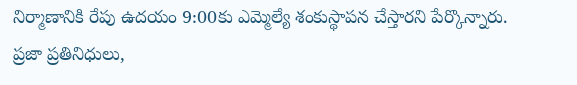నిర్మాణానికి రేపు ఉదయం 9:00కు ఎమ్మెల్యే శంకుస్థాపన చేస్తారని పేర్కొన్నారు.
ప్రజా ప్రతినిధులు,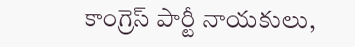కాంగ్రెస్ పార్టీ నాయకులు,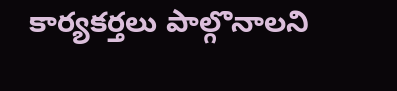కార్యకర్తలు పాల్గొనాలని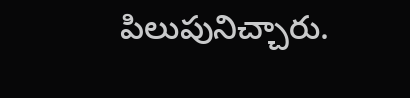పిలుపునిచ్చారు.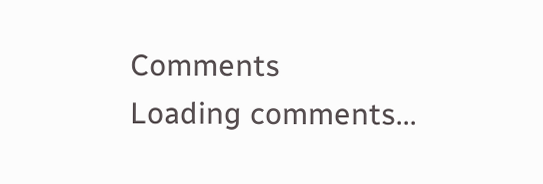Comments
Loading comments...